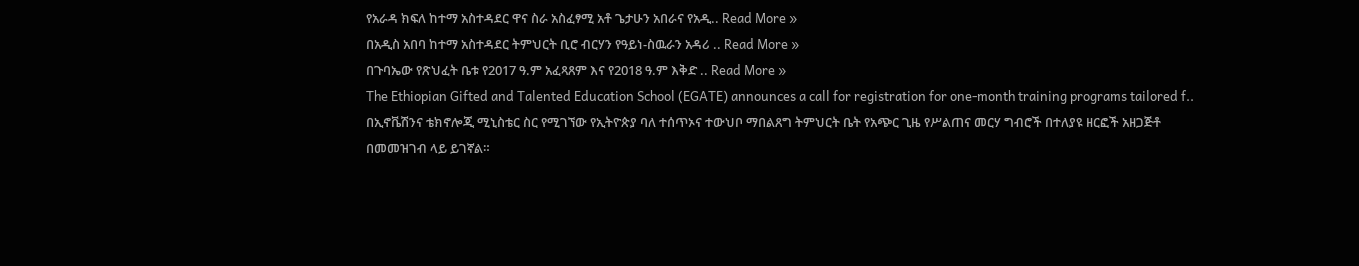የአራዳ ክፍለ ከተማ አስተዳደር ዋና ስራ አስፈፃሚ አቶ ጌታሁን አበራና የአዲ.. Read More »
በአዲስ አበባ ከተማ አስተዳደር ትምህርት ቢሮ ብርሃን የዓይነ-ስዉራን አዳሪ .. Read More »
በጉባኤው የጽህፈት ቤቱ የ2017 ዓ.ም አፈጻጸም እና የ2018 ዓ.ም እቅድ .. Read More »
The Ethiopian Gifted and Talented Education School (EGATE) announces a call for registration for one-month training programs tailored f..
በኢኖቬሽንና ቴክኖሎጂ ሚኒስቴር ስር የሚገኘው የኢትዮጵያ ባለ ተሰጥኦና ተውህቦ ማበልጸግ ትምህርት ቤት የአጭር ጊዜ የሥልጠና መርሃ ግብሮች በተለያዩ ዘርፎች አዘጋጅቶ በመመዝገብ ላይ ይገኛል።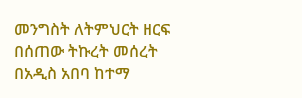መንግስት ለትምህርት ዘርፍ በሰጠው ትኩረት መሰረት በአዲስ አበባ ከተማ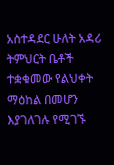አስተዳደር ሁለት አዳሪ ትምህርት ቤቶች ተቋቁመው የልህቀት ማዕከል በመሆን እያገለገሉ የሚገኙ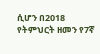ሲሆን በ2018 የትምህርት ዘመን የ7ኛ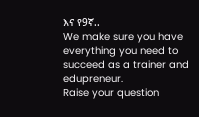እና የ9ኛ..
We make sure you have everything you need to succeed as a trainer and edupreneur.
Raise your question